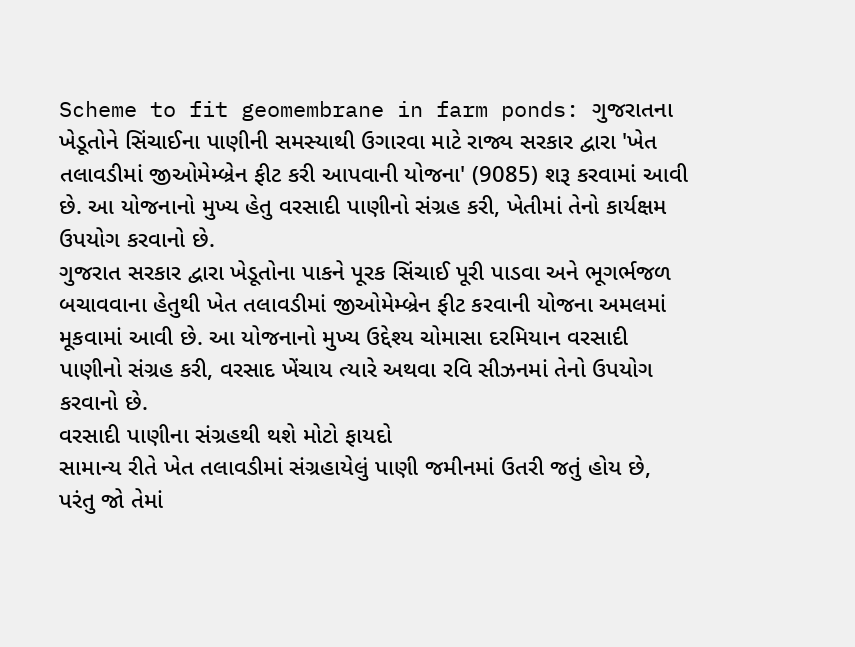Scheme to fit geomembrane in farm ponds: ગુજરાતના ખેડૂતોને સિંચાઈના પાણીની સમસ્યાથી ઉગારવા માટે રાજ્ય સરકાર દ્વારા 'ખેત તલાવડીમાં જીઓમેમ્બ્રેન ફીટ કરી આપવાની યોજના' (9085) શરૂ કરવામાં આવી છે. આ યોજનાનો મુખ્ય હેતુ વરસાદી પાણીનો સંગ્રહ કરી, ખેતીમાં તેનો કાર્યક્ષમ ઉપયોગ કરવાનો છે.
ગુજરાત સરકાર દ્વારા ખેડૂતોના પાકને પૂરક સિંચાઈ પૂરી પાડવા અને ભૂગર્ભજળ બચાવવાના હેતુથી ખેત તલાવડીમાં જીઓમેમ્બ્રેન ફીટ કરવાની યોજના અમલમાં મૂકવામાં આવી છે. આ યોજનાનો મુખ્ય ઉદ્દેશ્ય ચોમાસા દરમિયાન વરસાદી પાણીનો સંગ્રહ કરી, વરસાદ ખેંચાય ત્યારે અથવા રવિ સીઝનમાં તેનો ઉપયોગ કરવાનો છે.
વરસાદી પાણીના સંગ્રહથી થશે મોટો ફાયદો
સામાન્ય રીતે ખેત તલાવડીમાં સંગ્રહાયેલું પાણી જમીનમાં ઉતરી જતું હોય છે, પરંતુ જો તેમાં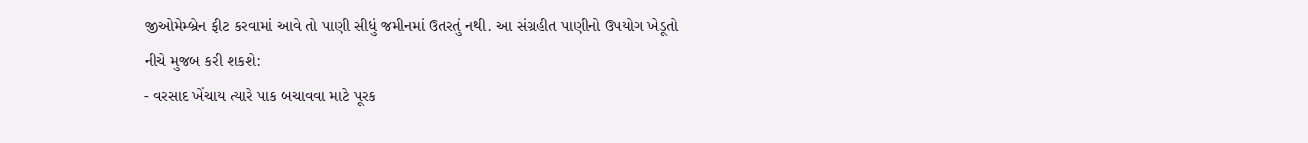જીઓમેમ્બ્રેન ફીટ કરવામાં આવે તો પાણી સીધું જમીનમાં ઉતરતું નથી. આ સંગ્રહીત પાણીનો ઉપયોગ ખેડૂતો નીચે મુજબ કરી શકશે:
- વરસાદ ખેંચાય ત્યારે પાક બચાવવા માટે પૂરક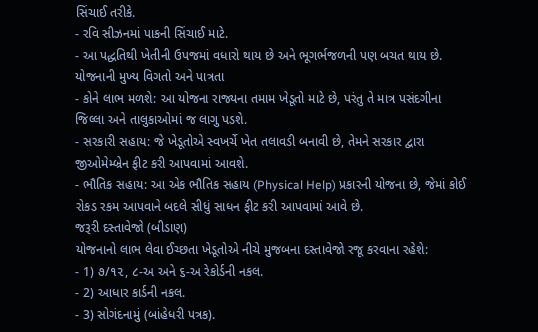સિંચાઈ તરીકે.
- રવિ સીઝનમાં પાકની સિંચાઈ માટે.
- આ પદ્ધતિથી ખેતીની ઉપજમાં વધારો થાય છે અને ભૂગર્ભજળની પણ બચત થાય છે.
યોજનાની મુખ્ય વિગતો અને પાત્રતા
- કોને લાભ મળશે: આ યોજના રાજ્યના તમામ ખેડૂતો માટે છે, પરંતુ તે માત્ર પસંદગીના જિલ્લા અને તાલુકાઓમાં જ લાગુ પડશે.
- સરકારી સહાય: જે ખેડૂતોએ સ્વખર્ચે ખેત તલાવડી બનાવી છે, તેમને સરકાર દ્વારા જીઓમેમ્બ્રેન ફીટ કરી આપવામાં આવશે.
- ભૌતિક સહાય: આ એક ભૌતિક સહાય (Physical Help) પ્રકારની યોજના છે, જેમાં કોઈ રોકડ રકમ આપવાને બદલે સીધું સાધન ફીટ કરી આપવામાં આવે છે.
જરૂરી દસ્તાવેજો (બીડાણ)
યોજનાનો લાભ લેવા ઈચ્છતા ખેડૂતોએ નીચે મુજબના દસ્તાવેજો રજૂ કરવાના રહેશે:
- 1) ૭/૧૨, ૮-અ અને ૬-અ રેકોર્ડની નકલ.
- 2) આધાર કાર્ડની નકલ.
- 3) સોગંદનામું (બાંહેધરી પત્રક).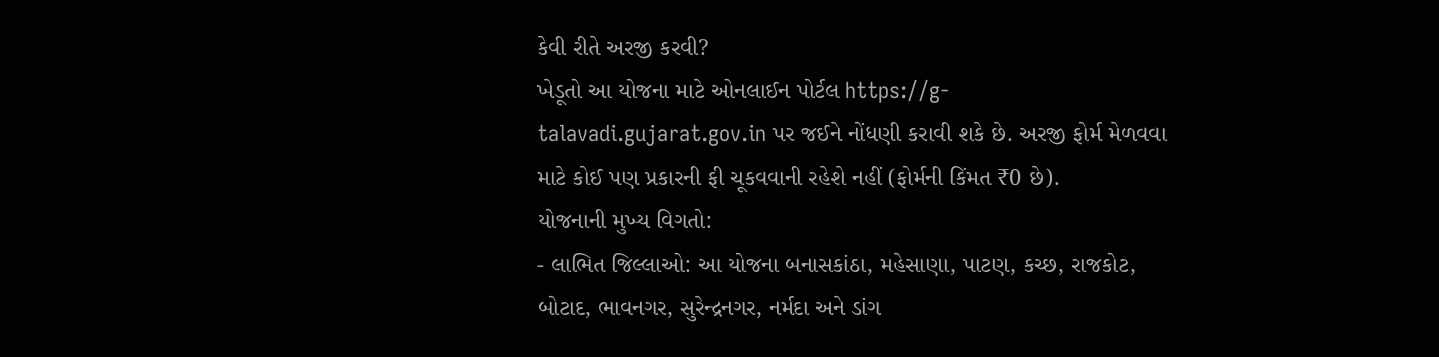કેવી રીતે અરજી કરવી?
ખેડૂતો આ યોજના માટે ઓનલાઈન પોર્ટલ https://g-talavadi.gujarat.gov.in પર જઈને નોંધણી કરાવી શકે છે. અરજી ફોર્મ મેળવવા માટે કોઈ પણ પ્રકારની ફી ચૂકવવાની રહેશે નહીં (ફોર્મની કિંમત ₹0 છે).
યોજનાની મુખ્ય વિગતો:
- લાભિત જિલ્લાઓ: આ યોજના બનાસકાંઠા, મહેસાણા, પાટણ, કચ્છ, રાજકોટ, બોટાદ, ભાવનગર, સુરેન્દ્રનગર, નર્મદા અને ડાંગ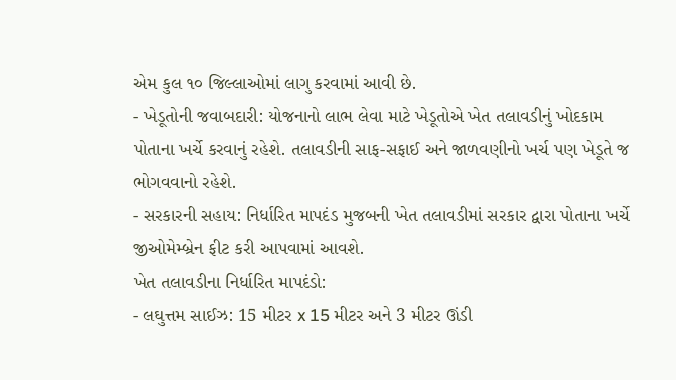એમ કુલ ૧૦ જિલ્લાઓમાં લાગુ કરવામાં આવી છે.
- ખેડૂતોની જવાબદારી: યોજનાનો લાભ લેવા માટે ખેડૂતોએ ખેત તલાવડીનું ખોદકામ પોતાના ખર્ચે કરવાનું રહેશે. તલાવડીની સાફ-સફાઈ અને જાળવણીનો ખર્ચ પણ ખેડૂતે જ ભોગવવાનો રહેશે.
- સરકારની સહાય: નિર્ધારિત માપદંડ મુજબની ખેત તલાવડીમાં સરકાર દ્વારા પોતાના ખર્ચે જીઓમેમ્બ્રેન ફીટ કરી આપવામાં આવશે.
ખેત તલાવડીના નિર્ધારિત માપદંડો:
- લઘુત્તમ સાઈઝ: 15 મીટર x 15 મીટર અને 3 મીટર ઊંડી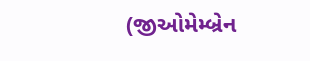(જીઓમેમ્બ્રેન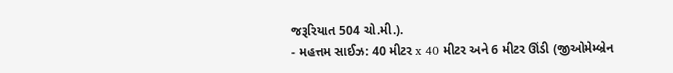જરૂરિયાત 504 ચો.મી.).
- મહત્તમ સાઈઝ: 40 મીટર x 40 મીટર અને 6 મીટર ઊંડી (જીઓમેમ્બ્રેન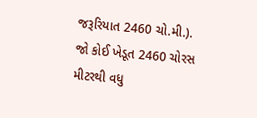જરૂરિયાત 2460 ચો.મી.).
જો કોઈ ખેડૂત 2460 ચોરસ મીટરથી વધુ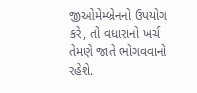જીઓમેમ્બ્રેનનો ઉપયોગ કરે, તો વધારાનો ખર્ચ તેમણે જાતે ભોગવવાનો રહેશે.